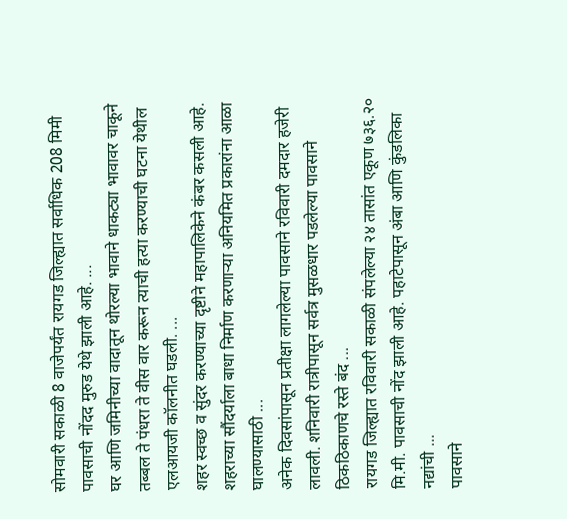सोमवारी सकाळी 8 वाजेपर्यंत रायगड जिल्ह्यात सर्वाधिक 208 मिमी पावसाची नोंदद मुरुड येथे झाली आहे. ...
घर आणि जमिनीच्या वादातून थोरल्या भावाने धाकट्या भावावर चाकूने तब्बल ते पंधरा ते वीस वार करून त्याची हत्या करण्याची घटना येथील एलआयजी कॉलनीत घडली. ...
शहर स्वच्छ व सुंदर करण्याच्या दृष्टीने महापालिकेने कंबर कसली आहे. शहराच्या सौंदर्याला बाधा निर्माण करणाऱ्या अनियमित प्रकारांना आळा घालण्यासाठी ...
अनेक दिवसांपासून प्रतीक्षा लागलेल्या पावसाने रविवारी दमदार हजेरी लावली. शनिवारी रात्रीपासून सर्वत्र मुसळधार पडलेल्या पावसाने ठिकठिकाणचे रस्ते बंद ...
रायगड जिल्ह्यात रविवारी सकाळी संपलेल्या २४ तासांत एकूण ७३६.२० मि.मी. पावसाची नोंद झाली आहे. पहाटेपासून अंबा आणि कुंडलिका नद्यांची ...
पावसाने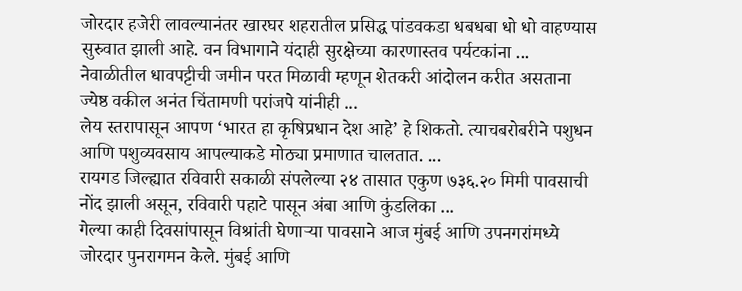जोरदार हजेरी लावल्यानंतर खारघर शहरातील प्रसिद्ध पांडवकडा धबधबा धो धो वाहण्यास सुरुवात झाली आहे. वन विभागाने यंदाही सुरक्षेच्या कारणास्तव पर्यटकांना ...
नेवाळीतील धावपट्टीची जमीन परत मिळावी म्हणून शेतकरी आंदोलन करीत असताना ज्येष्ठ वकील अनंत चिंतामणी परांजपे यांनीही ...
लेय स्तरापासून आपण ‘भारत हा कृषिप्रधान देश आहे’ हे शिकतो. त्याचबरोबरीने पशुधन आणि पशुव्यवसाय आपल्याकडे मोठ्या प्रमाणात चालतात. ...
रायगड जिल्ह्यात रविवारी सकाळी संपलेल्या २४ तासात एकुण ७३६.२० मिमी पावसाची नोंद झाली असून, रविवारी पहाटे पासून अंबा आणि कुंडलिका ...
गेल्या काही दिवसांपासून विश्रांती घेणाऱ्या पावसाने आज मुंबई आणि उपनगरांमध्ये जोरदार पुनरागमन केले. मुंबई आणि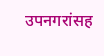उपनगरांसह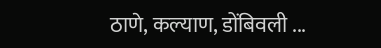ठाणे, कल्याण, डोंबिवली ...